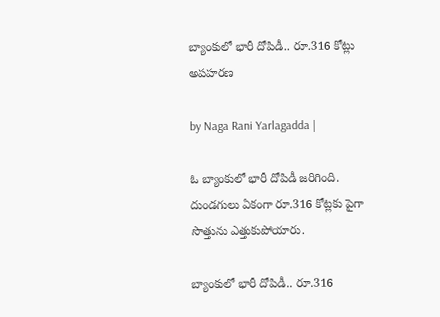బ్యాంకులో భారీ దోపిడీ.. రూ.316 కోట్లు అపహరణ

by Naga Rani Yarlagadda |

ఓ బ్యాంకులో భారీ దోపిడీ జరిగింది. దుండగులు ఏకంగా రూ.316 కోట్లకు పైగా సొత్తును ఎత్తుకుపోయారు.

బ్యాంకులో భారీ దోపిడీ.. రూ.316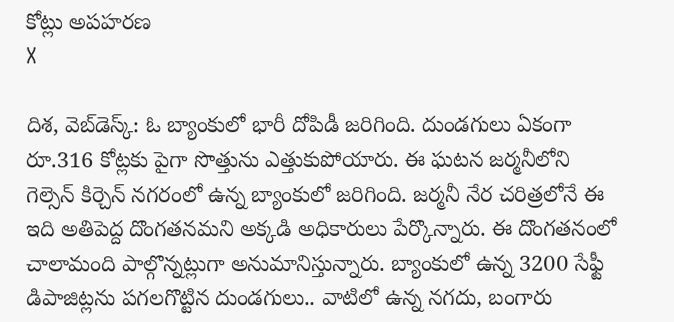కోట్లు అపహరణ
X

దిశ, వెబ్‌డెస్క్: ఓ బ్యాంకులో భారీ దోపిడీ జరిగింది. దుండగులు ఏకంగా రూ.316 కోట్లకు పైగా సొత్తును ఎత్తుకుపోయారు. ఈ ఘటన జర్మనీలోని గెల్సెన్ కిర్చెన్ నగరంలో ఉన్న బ్యాంకులో జరిగింది. జర్మనీ నేర చరిత్రలోనే ఈ ఇది అతిపెద్ద దొంగతనమని అక్కడి అధికారులు పేర్కొన్నారు. ఈ దొంగతనంలో చాలామంది పాల్గొన్నట్లుగా అనుమానిస్తున్నారు. బ్యాంకులో ఉన్న 3200 సేఫ్టీ డిపాజిట్లను పగలగొట్టిన దుండగులు.. వాటిలో ఉన్న నగదు, బంగారు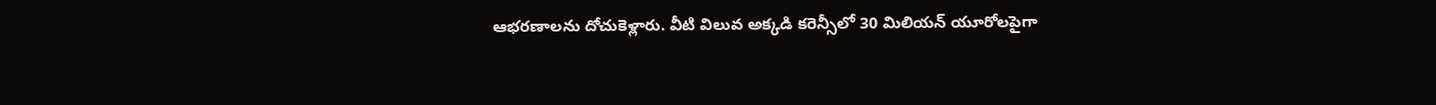ఆభరణాలను దోచుకెళ్లారు. వీటి విలువ అక్కడి కరెన్సీలో 30 మిలియన్ యూరోలపైగా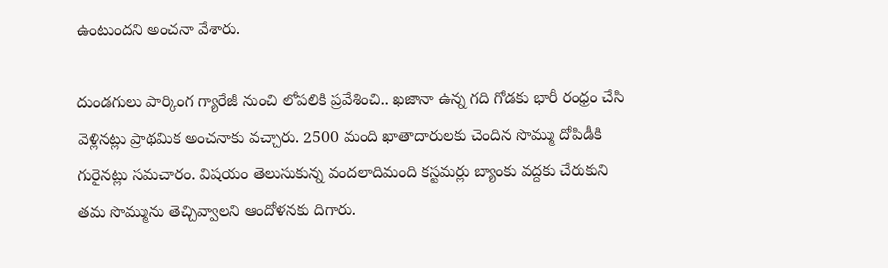ఉంటుందని అంచనా వేశారు.

దుండగులు పార్కింగ గ్యారేజీ నుంచి లోపలికి ప్రవేశించి.. ఖజానా ఉన్న గది గోడకు భారీ రంధ్రం చేసి వెళ్లినట్లు ప్రాథమిక అంచనాకు వచ్చారు. 2500 మంది ఖాతాదారులకు చెందిన సొమ్ము దోపిడీకి గురైనట్లు సమచారం. విషయం తెలుసుకున్న వందలాదిమంది కస్టమర్లు బ్యాంకు వద్దకు చేరుకుని తమ సొమ్మును తెచ్చివ్వాలని ఆందోళనకు దిగారు.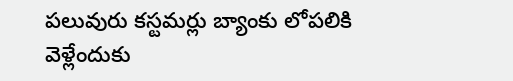పలువురు కస్టమర్లు బ్యాంకు లోపలికి వెళ్లేందుకు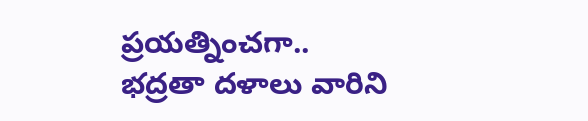ప్రయత్నించగా.. భద్రతా దళాలు వారిని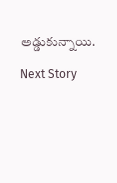అడ్డుకున్నాయి.

Next Story